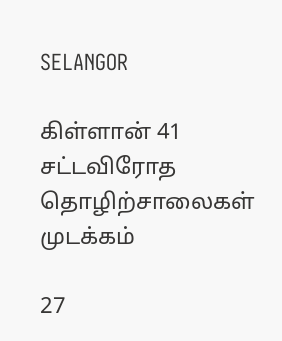SELANGOR

கிள்ளான் 41 சட்டவிரோத தொழிற்சாலைகள் முடக்கம்

27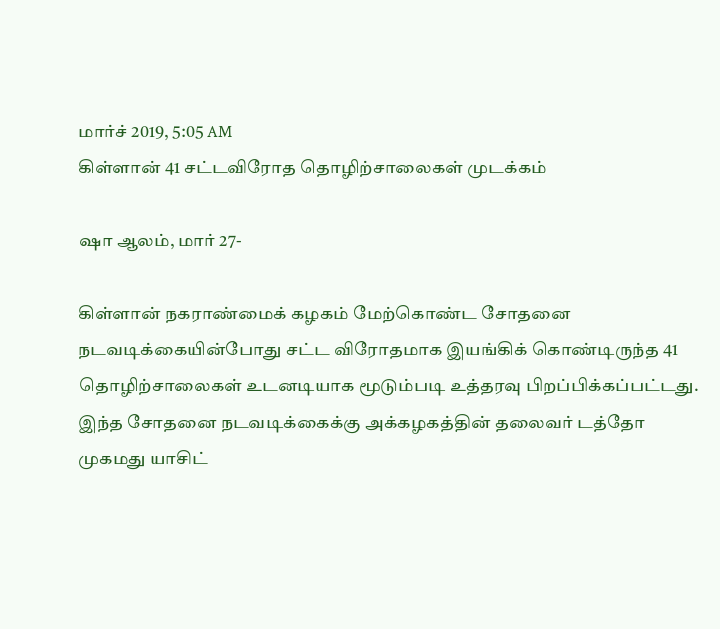மார்ச் 2019, 5:05 AM
கிள்ளான் 41 சட்டவிரோத தொழிற்சாலைகள் முடக்கம்

ஷா ஆலம், மார் 27-

கிள்ளான் நகராண்மைக் கழகம் மேற்கொண்ட சோதனை நடவடிக்கையின்போது சட்ட விரோதமாக இயங்கிக் கொண்டிருந்த 41 தொழிற்சாலைகள் உடனடியாக மூடும்படி உத்தரவு பிறப்பிக்கப்பட்டது. இந்த சோதனை நடவடிக்கைக்கு அக்கழகத்தின் தலைவர் டத்தோ முகமது யாசிட்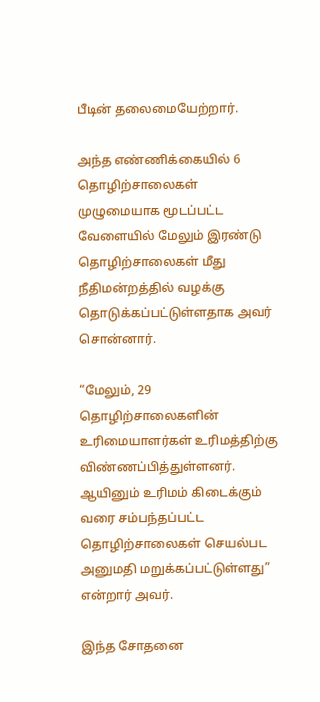பீடின் தலைமையேற்றார்.

அந்த எண்ணிக்கையில் 6 தொழிற்சாலைகள் முழுமையாக மூடப்பட்ட வேளையில் மேலும் இரண்டு தொழிற்சாலைகள் மீது நீதிமன்றத்தில் வழக்கு தொடுக்கப்பட்டுள்ளதாக அவர் சொன்னார்.

“மேலும், 29 தொழிற்சாலைகளின் உரிமையாளர்கள் உரிமத்திற்கு விண்ணப்பித்துள்ளனர். ஆயினும் உரிமம் கிடைக்கும் வரை சம்பந்தப்பட்ட தொழிற்சாலைகள் செயல்பட அனுமதி மறுக்கப்பட்டுள்ளது” என்றார் அவர்.

இந்த சோதனை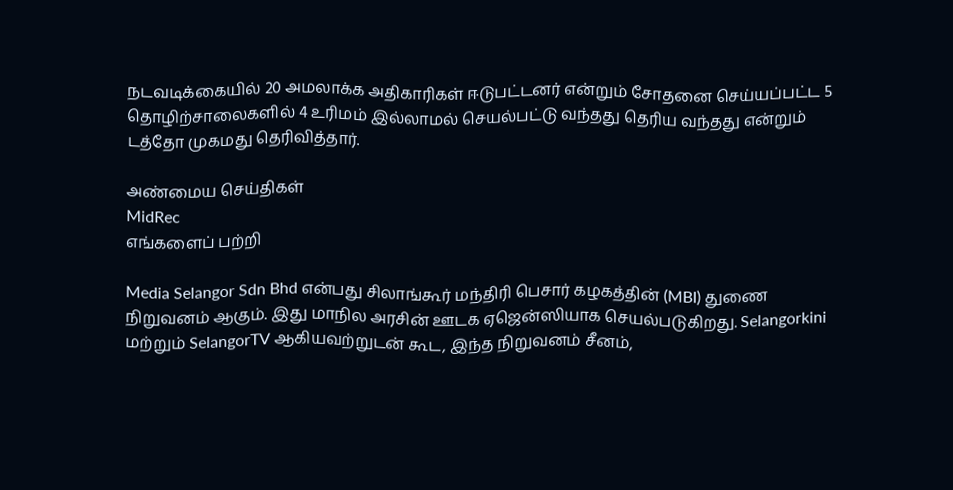நடவடிக்கையில் 20 அமலாக்க அதிகாரிகள் ஈடுபட்டனர் என்றும் சோதனை செய்யப்பட்ட 5 தொழிற்சாலைகளில் 4 உரிமம் இல்லாமல் செயல்பட்டு வந்தது தெரிய வந்தது என்றும் டத்தோ முகமது தெரிவித்தார்.

அண்மைய செய்திகள்
MidRec
எங்களைப் பற்றி

Media Selangor Sdn Bhd என்பது சிலாங்கூர் மந்திரி பெசார் கழகத்தின் (MBI) துணை நிறுவனம் ஆகும். இது மாநில அரசின் ஊடக ஏஜென்ஸியாக செயல்படுகிறது. Selangorkini மற்றும் SelangorTV ஆகியவற்றுடன் கூட, இந்த நிறுவனம் சீனம்,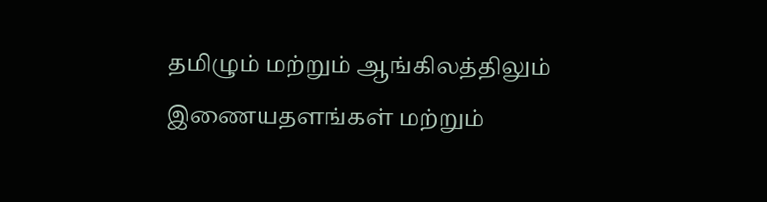தமிழும் மற்றும் ஆங்கிலத்திலும் இணையதளங்கள் மற்றும்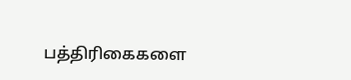பத்திரிகைகளை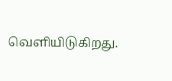வெளியிடுகிறது.